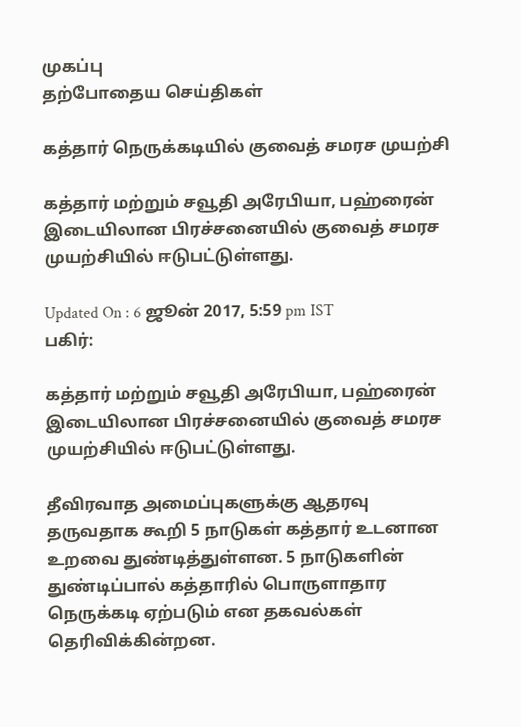முகப்பு
தற்போதைய செய்திகள்

கத்தார் நெருக்கடியில் குவைத் சமரச முயற்சி

கத்தார் மற்றும் சவூதி அரேபியா, பஹ்ரைன் இடையிலான பிரச்சனையில் குவைத் சமரச முயற்சியில் ஈடுபட்டுள்ளது.

Updated On : 6 ஜூன் 2017, 5:59 pm IST
பகிர்:

கத்தார் மற்றும் சவூதி அரேபியா, பஹ்ரைன் இடையிலான பிரச்சனையில் குவைத் சமரச முயற்சியில் ஈடுபட்டுள்ளது.

தீவிரவாத அமைப்புகளுக்கு ஆதரவு தருவதாக கூறி 5 நாடுகள் கத்தார் உடனான உறவை துண்டித்துள்ளன. 5 நாடுகளின் துண்டிப்பால் கத்தாரில் பொருளாதார நெருக்கடி ஏற்படும் என தகவல்கள் தெரிவிக்கின்றன.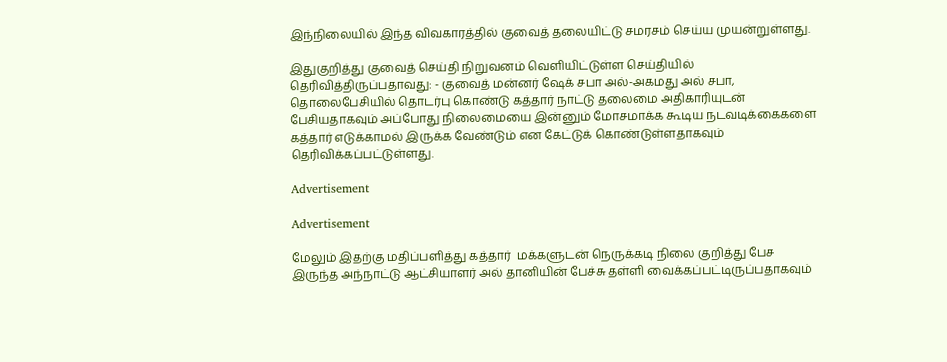இந்நிலையில் இந்த விவகாரத்தில் குவைத் தலையிட்டு சமரசம் செய்ய முயன்றுள்ளது.

இதுகுறித்து குவைத் செய்தி நிறுவனம் வெளியிட்டுள்ள செய்தியில் தெரிவித்திருப்பதாவது: - குவைத் மன்னர் ஷேக் சபா அல்-அகமது அல் சபா, தொலைபேசியில் தொடர்பு கொண்டு கத்தார் நாட்டு தலைமை அதிகாரியுடன் பேசியதாகவும் அப்போது நிலைமையை இன்னும் மோசமாக்க கூடிய நடவடிக்கைகளை கத்தார் எடுக்காமல் இருக்க வேண்டும் என கேட்டுக் கொண்டுள்ளதாகவும் தெரிவிக்கப்பட்டுள்ளது.

Advertisement

Advertisement

மேலும் இதற்கு மதிப்பளித்து கத்தார்  மக்களுடன் நெருக்கடி நிலை குறித்து பேச இருந்த அந்நாட்டு ஆட்சியாளர் அல் தானியின் பேச்சு தள்ளி வைக்கப்பட்டிருப்பதாகவும்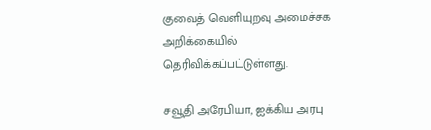குவைத் வெளியுறவு அமைச்சக அறிக்கையில் தெரிவிக்கப்பட்டுள்ளது.

சவூதி அரேபியா, ஐக்கிய அரபு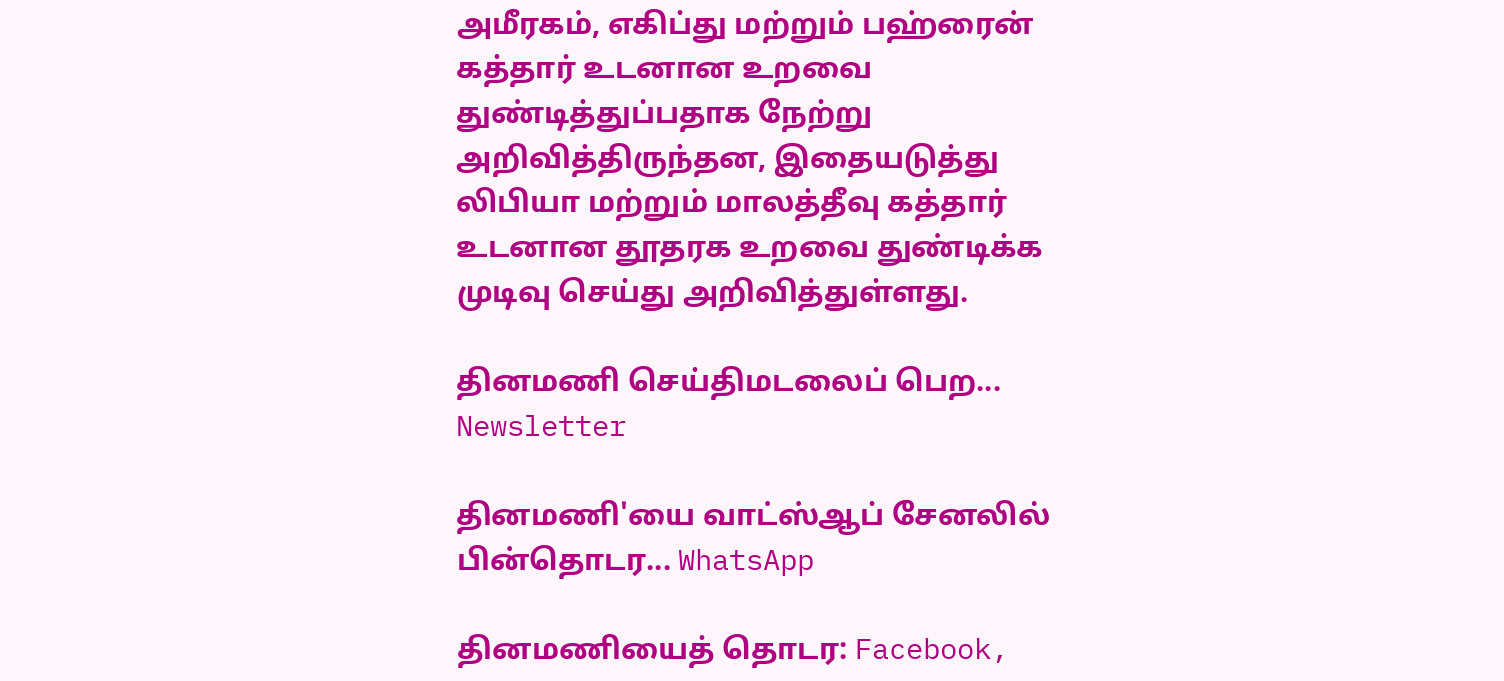அமீரகம், எகிப்து மற்றும் பஹ்ரைன் கத்தார் உடனான உறவை துண்டித்துப்பதாக நேற்று அறிவித்திருந்தன, இதையடுத்து லிபியா மற்றும் மாலத்தீவு கத்தார் உடனான தூதரக உறவை துண்டிக்க முடிவு செய்து அறிவித்துள்ளது.

தினமணி செய்திமடலைப் பெற... Newsletter

தினமணி'யை வாட்ஸ்ஆப் சேனலில் பின்தொடர... WhatsApp

தினமணியைத் தொடர: Facebook,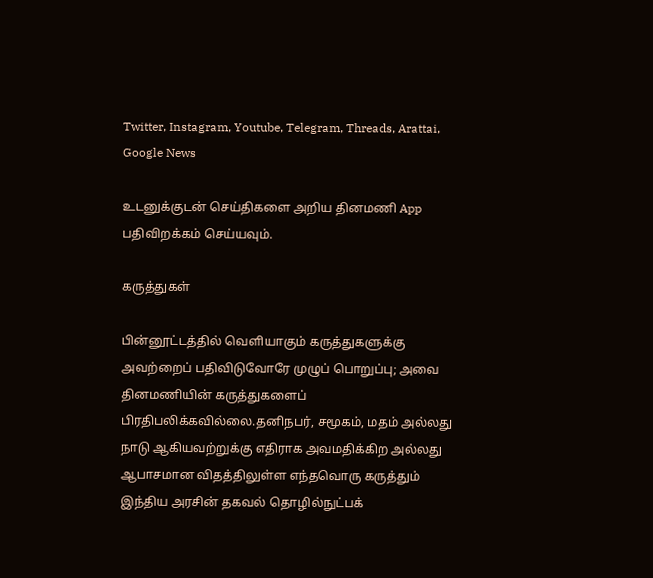Twitter, Instagram, Youtube, Telegram, Threads, Arattai, Google News

உடனுக்குடன் செய்திகளை அறிய தினமணி App பதிவிறக்கம் செய்யவும்.

கருத்துகள்

பின்னூட்டத்தில் வெளியாகும் கருத்துகளுக்கு அவற்றைப் பதிவிடுவோரே முழுப் பொறுப்பு; அவை தினமணியின் கருத்துகளைப் பிரதிபலிக்கவில்லை.தனிநபர், சமூகம், மதம் அல்லது நாடு ஆகியவற்றுக்கு எதிராக அவமதிக்கிற அல்லது ஆபாசமான விதத்திலுள்ள எந்தவொரு கருத்தும் இந்திய அரசின் தகவல் தொழில்நுட்பக்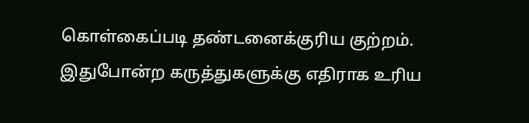கொள்கைப்படி தண்டனைக்குரிய குற்றம். இதுபோன்ற கருத்துகளுக்கு எதிராக உரிய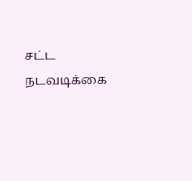சட்ட நடவடிக்கை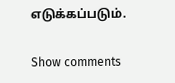எடுக்கப்படும்.

Show comments